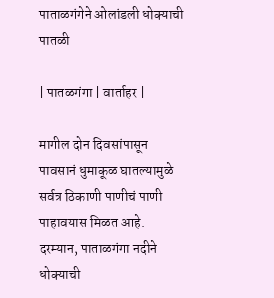पाताळगंगेने ओलांडली धोक्याची पातळी

| पातळगंगा | वार्ताहर |

मागील दोन दिवसांपासून पावसानं धुमाकूळ घातल्यामुळे सर्वत्र ठिकाणी पाणीचं पाणी पाहावयास मिळत आहे. दरम्यान, पाताळगंगा नदीने धोक्याची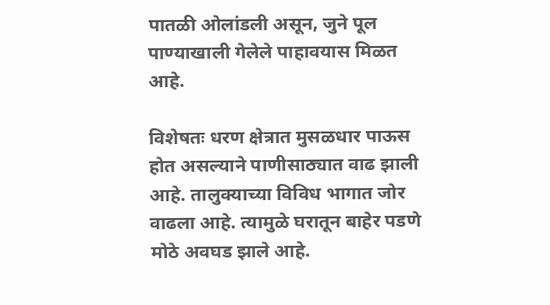पातळी ओलांडली असून, जुने पूल पाण्याखाली गेलेले पाहावयास मिळत आहे.

विशेषतः धरण क्षेत्रात मुसळधार पाऊस होत असल्याने पाणीसाठ्यात वाढ झाली आहे. तालुक्याच्या विविध भागात जोर वाढला आहे. त्यामुळे घरातून बाहेर पडणे मोठे अवघड झाले आहे.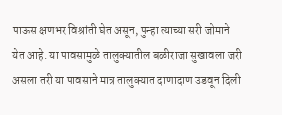पाऊस क्षणभर विश्रांती घेत असून, पुन्हा त्याच्या सरी जोमाने येत आहे. या पावसामुळे तालुक्यातील बळीराजा सुखावला जरी असला तरी या पावसाने मात्र तालुक्यात दाणादाण उडवून दिली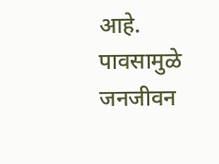आहे. पावसामुळे जनजीवन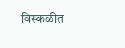विस्कळीत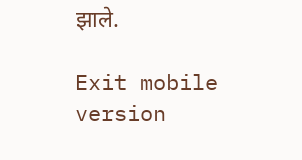झाले.

Exit mobile version